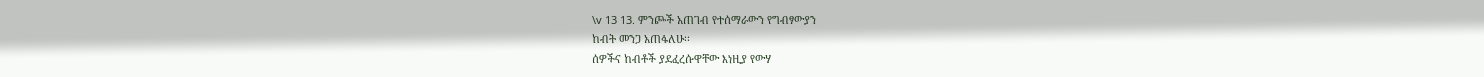\v 13 13. ምንጮች አጠገብ የተሰማራውን የግብፃውያን
ከብት መንጋ አጠፋለሁ፡፡
ሰዎችና ከብቶች ያደፈረሱዋቸው እነዚያ የውሃ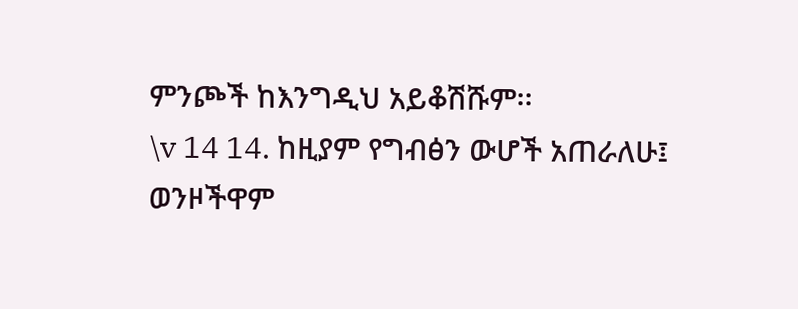ምንጮች ከእንግዲህ አይቆሽሹም፡፡
\v 14 14. ከዚያም የግብፅን ውሆች አጠራለሁ፤
ወንዞችዋም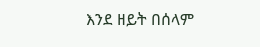እንደ ዘይት በሰላም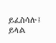ይፈስሳሉ፤
ይላል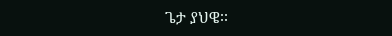ጌታ ያህዌ፡፡